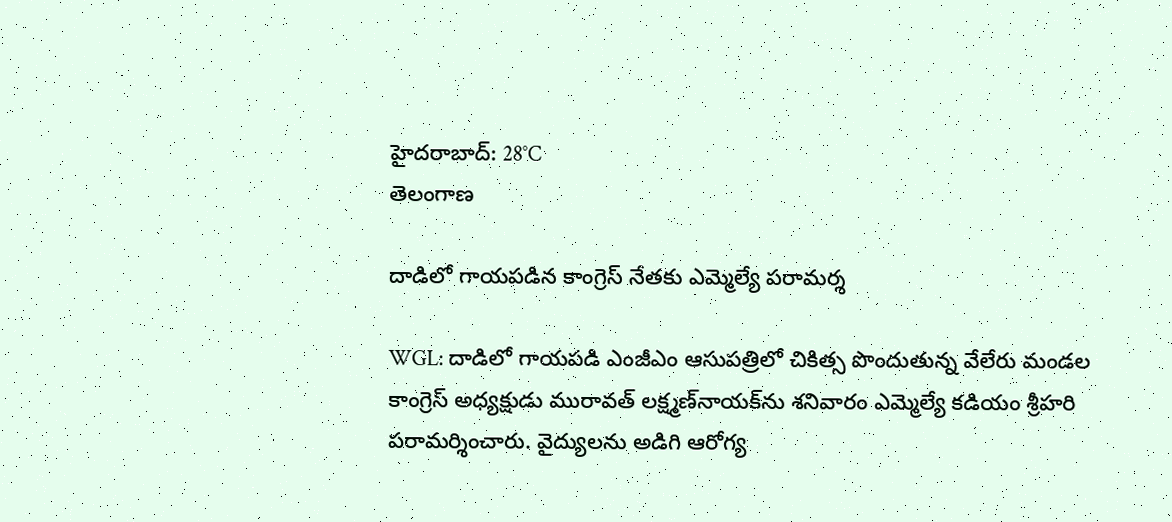హైదరాబాద్: 28°C
తెలంగాణ

దాడిలో గాయపడిన కాంగ్రెస్ నేతకు ఎమ్మెల్యే పరామర్శ

WGL: దాడిలో గాయపడి ఎంజీఎం ఆసుపత్రిలో చికిత్స పొందుతున్న వేలేరు మండల కాంగ్రెస్ అధ్యక్షుడు మురావత్ లక్ష్మణ్‌నాయక్‌ను శనివారం ఎమ్మెల్యే కడియం శ్రీహరి పరామర్శించారు. వైద్యులను అడిగి ఆరోగ్య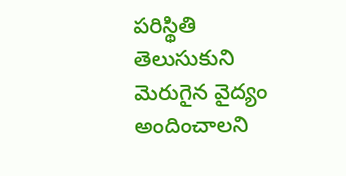పరిస్థితి తెలుసుకుని మెరుగైన వైద్యం అందించాలని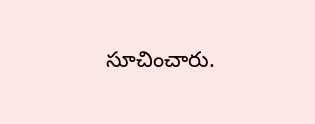సూచించారు.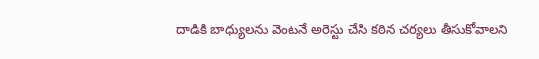దాడికి బాధ్యులను వెంటనే అరెస్టు చేసి కఠిన చర్యలు తీసుకోవాలని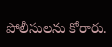పోలీసులను కోరారు.